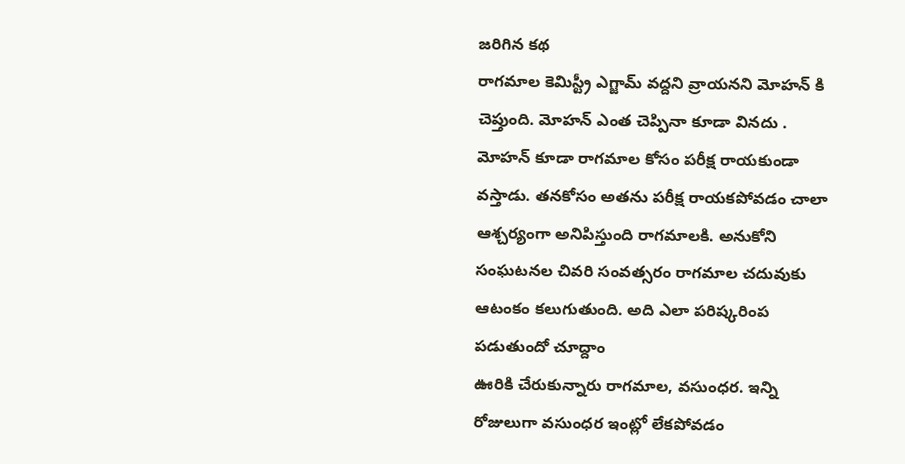జరిగిన కథ
రాగమాల కెమిస్ట్రీ ఎగ్జామ్ వద్దని వ్రాయనని మోహన్ కి చెప్తుంది. మోహన్ ఎంత చెప్పినా కూడా వినదు . మోహన్ కూడా రాగమాల కోసం పరీక్ష రాయకుండా వస్తాడు. తనకోసం అతను పరీక్ష రాయకపోవడం చాలా ఆశ్చర్యంగా అనిపిస్తుంది రాగమాలకి. అనుకోని సంఘటనల చివరి సంవత్సరం రాగమాల చదువుకు ఆటంకం కలుగుతుంది. అది ఎలా పరిష్కరింప పడుతుందో చూద్దాం
ఊరికి చేరుకున్నారు రాగమాల, వసుంధర. ఇన్ని రోజులుగా వసుంధర ఇంట్లో లేకపోవడం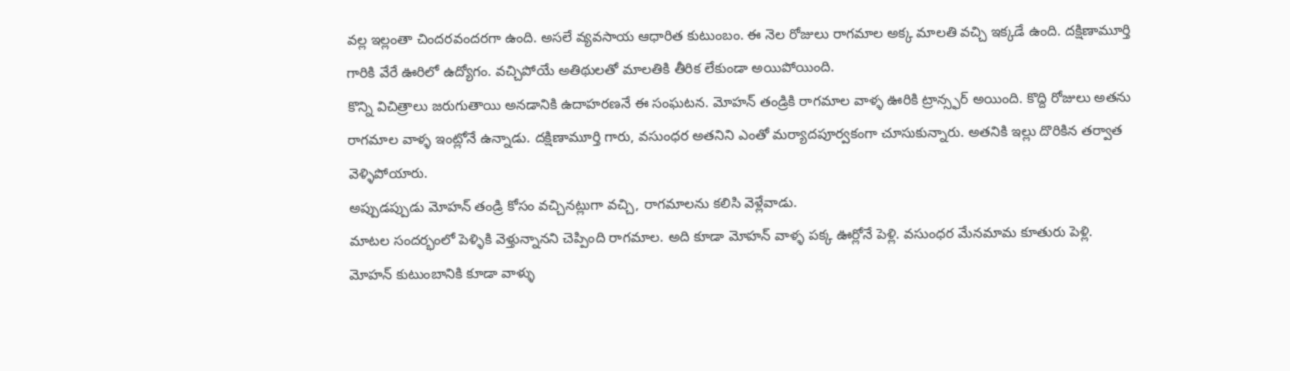వల్ల ఇల్లంతా చిందరవందరగా ఉంది. అసలే వ్యవసాయ ఆధారిత కుటుంబం. ఈ నెల రోజులు రాగమాల అక్క మాలతి వచ్చి ఇక్కడే ఉంది. దక్షిణామూర్తి గారికి వేరే ఊరిలో ఉద్యోగం. వచ్చిపోయే అతిథులతో మాలతికి తీరిక లేకుండా అయిపోయింది.
కొన్ని విచిత్రాలు జరుగుతాయి అనడానికి ఉదాహరణనే ఈ సంఘటన. మోహన్ తండ్రికి రాగమాల వాళ్ళ ఊరికి ట్రాన్స్ఫర్ అయింది. కొద్ది రోజులు అతను రాగమాల వాళ్ళ ఇంట్లోనే ఉన్నాడు. దక్షిణామూర్తి గారు, వసుంధర అతనిని ఎంతో మర్యాదపూర్వకంగా చూసుకున్నారు. అతనికి ఇల్లు దొరికిన తర్వాత వెళ్ళిపోయారు.
అప్పుడప్పుడు మోహన్ తండ్రి కోసం వచ్చినట్లుగా వచ్చి, రాగమాలను కలిసి వెళ్లేవాడు.
మాటల సందర్భంలో పెళ్ళికి వెళ్తున్నానని చెప్పింది రాగమాల. అది కూడా మోహన్ వాళ్ళ పక్క ఊర్లోనే పెళ్లి. వసుంధర మేనమామ కూతురు పెళ్లి.
మోహన్ కుటుంబానికి కూడా వాళ్ళు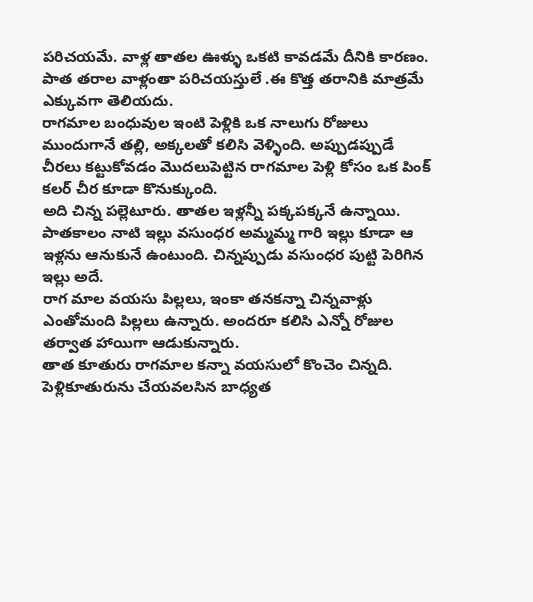పరిచయమే. వాళ్ల తాతల ఊళ్ళు ఒకటి కావడమే దీనికి కారణం. పాత తరాల వాళ్లంతా పరిచయస్తులే .ఈ కొత్త తరానికి మాత్రమే ఎక్కువగా తెలియదు.
రాగమాల బంధువుల ఇంటి పెళ్లికి ఒక నాలుగు రోజులు ముందుగానే తల్లి, అక్కలతో కలిసి వెళ్ళింది. అప్పుడప్పుడే చీరలు కట్టుకోవడం మొదలుపెట్టిన రాగమాల పెళ్లి కోసం ఒక పింక్ కలర్ చీర కూడా కొనుక్కుంది.
అది చిన్న పల్లెటూరు. తాతల ఇళ్లన్నీ పక్కపక్కనే ఉన్నాయి. పాతకాలం నాటి ఇల్లు వసుంధర అమ్మమ్మ గారి ఇల్లు కూడా ఆ ఇళ్లను ఆనుకునే ఉంటుంది. చిన్నప్పుడు వసుంధర పుట్టి పెరిగిన ఇల్లు అదే.
రాగ మాల వయసు పిల్లలు, ఇంకా తనకన్నా చిన్నవాళ్లు ఎంతోమంది పిల్లలు ఉన్నారు. అందరూ కలిసి ఎన్నో రోజుల తర్వాత హాయిగా ఆడుకున్నారు.
తాత కూతురు రాగమాల కన్నా వయసులో కొంచెం చిన్నది. పెళ్లికూతురును చేయవలసిన బాధ్యత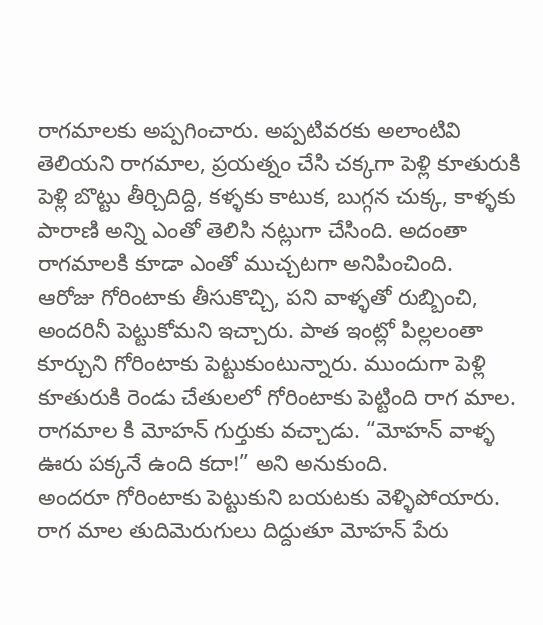రాగమాలకు అప్పగించారు. అప్పటివరకు అలాంటివి తెలియని రాగమాల, ప్రయత్నం చేసి చక్కగా పెళ్లి కూతురుకి పెళ్లి బొట్టు తీర్చిదిద్ది, కళ్ళకు కాటుక, బుగ్గన చుక్క, కాళ్ళకు పారాణి అన్ని ఎంతో తెలిసి నట్లుగా చేసింది. అదంతా రాగమాలకి కూడా ఎంతో ముచ్చటగా అనిపించింది.
ఆరోజు గోరింటాకు తీసుకొచ్చి, పని వాళ్ళతో రుబ్బించి, అందరినీ పెట్టుకోమని ఇచ్చారు. పాత ఇంట్లో పిల్లలంతా కూర్చుని గోరింటాకు పెట్టుకుంటున్నారు. ముందుగా పెళ్లి కూతురుకి రెండు చేతులలో గోరింటాకు పెట్టింది రాగ మాల.
రాగమాల కి మోహన్ గుర్తుకు వచ్చాడు. “మోహన్ వాళ్ళ ఊరు పక్కనే ఉంది కదా!” అని అనుకుంది.
అందరూ గోరింటాకు పెట్టుకుని బయటకు వెళ్ళిపోయారు. రాగ మాల తుదిమెరుగులు దిద్దుతూ మోహన్ పేరు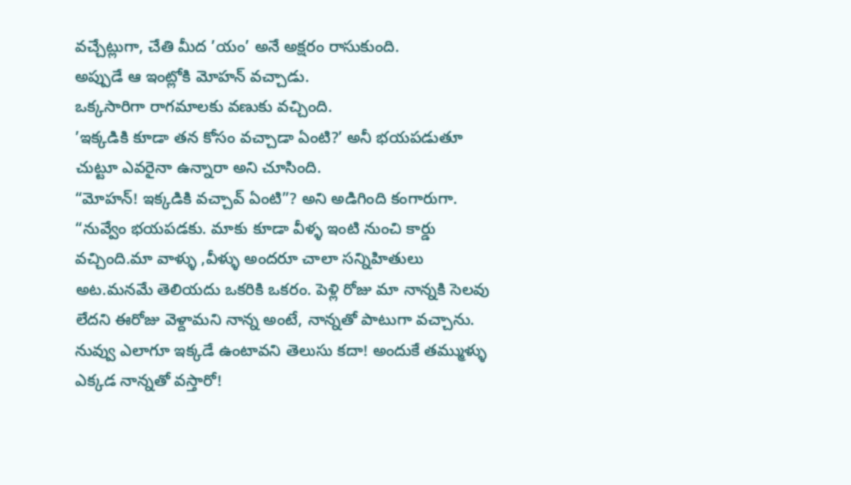వచ్చేట్లుగా, చేతి మీద ’యం’ అనే అక్షరం రాసుకుంది.
అప్పుడే ఆ ఇంట్లోకి మోహన్ వచ్చాడు.
ఒక్కసారిగా రాగమాలకు వణుకు వచ్చింది.
’ఇక్కడికి కూడా తన కోసం వచ్చాడా ఏంటి?’ అనీ భయపడుతూ చుట్టూ ఎవరైనా ఉన్నారా అని చూసింది.
“మోహన్! ఇక్కడికి వచ్చావ్ ఏంటి”? అని అడిగింది కంగారుగా.
“నువ్వేం భయపడకు. మాకు కూడా వీళ్ళ ఇంటి నుంచి కార్డు వచ్చింది.మా వాళ్ళు ,వీళ్ళు అందరూ చాలా సన్నిహితులు అట.మనమే తెలియదు ఒకరికి ఒకరం. పెళ్లి రోజు మా నాన్నకి సెలవు లేదని ఈరోజు వెళ్దామని నాన్న అంటే, నాన్నతో పాటుగా వచ్చాను. నువ్వు ఎలాగూ ఇక్కడే ఉంటావని తెలుసు కదా! అందుకే తమ్ముళ్ళు ఎక్కడ నాన్నతో వస్తారో!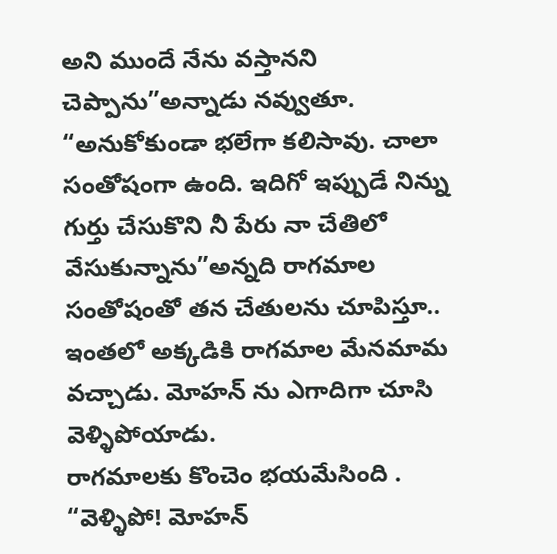అని ముందే నేను వస్తానని చెప్పాను”అన్నాడు నవ్వుతూ.
“అనుకోకుండా భలేగా కలిసావు. చాలా సంతోషంగా ఉంది. ఇదిగో ఇప్పుడే నిన్ను గుర్తు చేసుకొని నీ పేరు నా చేతిలో వేసుకున్నాను”అన్నది రాగమాల సంతోషంతో తన చేతులను చూపిస్తూ..
ఇంతలో అక్కడికి రాగమాల మేనమామ వచ్చాడు. మోహన్ ను ఎగాదిగా చూసి వెళ్ళిపోయాడు.
రాగమాలకు కొంచెం భయమేసింది .
“వెళ్ళిపో! మోహన్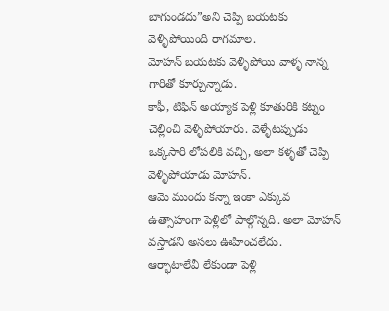బాగుండదు”అని చెప్పి బయటకు వెళ్ళిపోయింది రాగమాల.
మోహన్ బయటకు వెళ్ళిపోయి వాళ్ళ నాన్న గారితో కూర్చున్నాడు.
కాఫీ, టిఫిన్ అయ్యాక పెళ్లి కూతురికి కట్నం చెల్లించి వెళ్ళిపోయారు. వెళ్ళేటప్పుడు ఒక్కసారి లోపలికి వచ్చి, అలా కళ్ళతో చెప్పి వెళ్ళిపోయాడు మోహన్.
ఆమె ముందు కన్నా ఇంకా ఎక్కువ ఉత్సాహంగా పెళ్లిలో పాల్గొన్నది. అలా మోహన్ వస్తాడని అసలు ఊహించలేదు.
ఆర్భాటాలేవీ లేకుండా పెళ్లి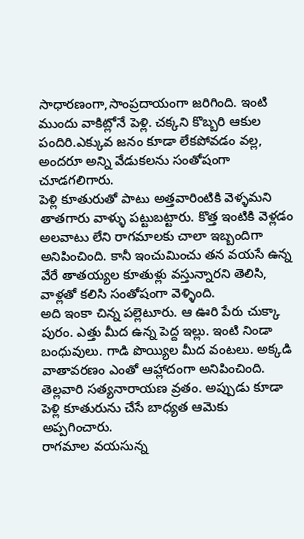సాధారణంగా,సాంప్రదాయంగా జరిగింది. ఇంటి ముందు వాకిట్లోనే పెళ్లి. చక్కని కొబ్బరి ఆకుల పందిరి.ఎక్కువ జనం కూడా లేకపోవడం వల్ల, అందరూ అన్ని వేడుకలను సంతోషంగా చూడగలిగారు.
పెళ్లి కూతురుతో పాటు అత్తవారింటికి వెళ్ళమని తాతగారు వాళ్ళు పట్టుబట్టారు. కొత్త ఇంటికి వెళ్లడం అలవాటు లేని రాగమాలకు చాలా ఇబ్బందిగా అనిపించింది. కానీ ఇంచుమించు తన వయసే ఉన్న వేరే తాతయ్యల కూతుళ్లు వస్తున్నారని తెలిసి, వాళ్లతో కలిసి సంతోషంగా వెళ్ళింది.
అది ఇంకా చిన్న పల్లెటూరు. ఆ ఊరి పేరు చుక్కా పురం. ఎత్తు మీద ఉన్న పెద్ద ఇల్లు. ఇంటి నిండా బంధువులు. గాడి పొయ్యిల మీద వంటలు. అక్కడి వాతావరణం ఎంతో ఆహ్లాదంగా అనిపించింది.
తెల్లవారి సత్యనారాయణ వ్రతం. అప్పుడు కూడా పెళ్లి కూతురును చేసే బాధ్యత ఆమెకు అప్పగించారు.
రాగమాల వయసున్న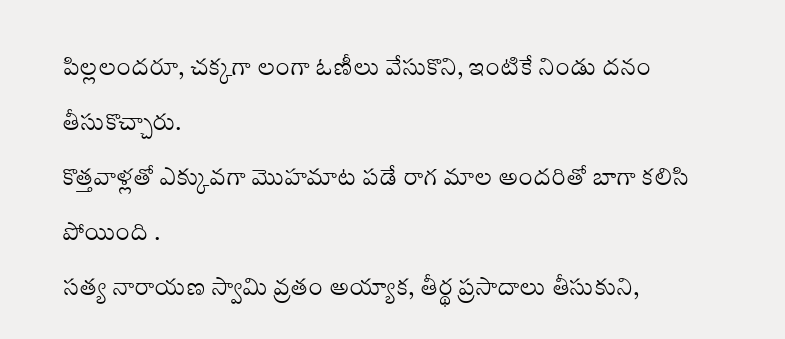పిల్లలందరూ, చక్కగా లంగా ఓణీలు వేసుకొని, ఇంటికే నిండు దనం తీసుకొచ్చారు.
కొత్తవాళ్లతో ఎక్కువగా మొహమాట పడే రాగ మాల అందరితో బాగా కలిసి పోయింది .
సత్య నారాయణ స్వామి వ్రతం అయ్యాక, తీర్థ ప్రసాదాలు తీసుకుని,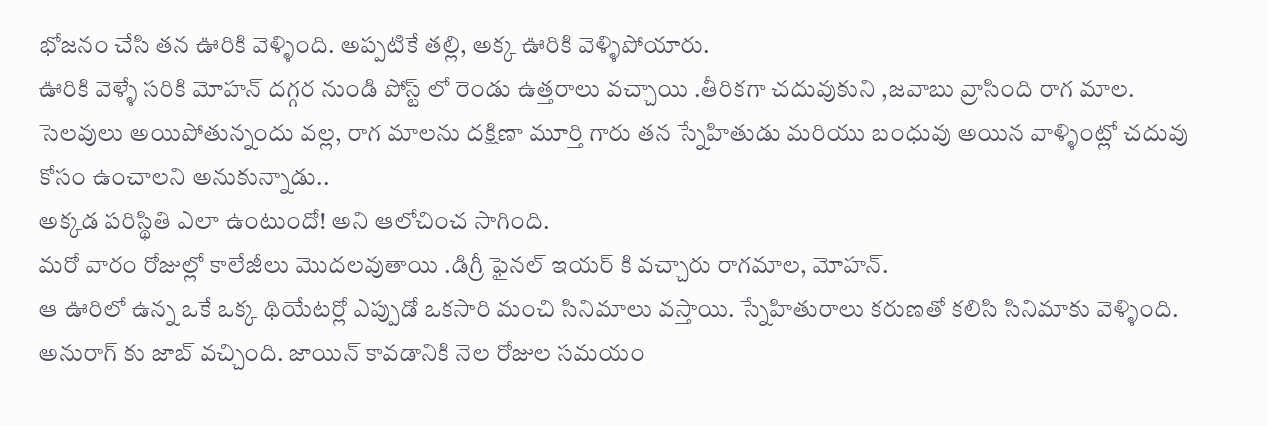భోజనం చేసి తన ఊరికి వెళ్ళింది. అప్పటికే తల్లి, అక్క ఊరికి వెళ్ళిపోయారు.
ఊరికి వెళ్ళే సరికి మోహన్ దగ్గర నుండి పోస్ట్ లో రెండు ఉత్తరాలు వచ్చాయి .తీరికగా చదువుకుని ,జవాబు వ్రాసింది రాగ మాల.
సెలవులు అయిపోతున్నందు వల్ల, రాగ మాలను దక్షిణా మూర్తి గారు తన స్నేహితుడు మరియు బంధువు అయిన వాళ్ళింట్లో చదువు కోసం ఉంచాలని అనుకున్నాడు..
అక్కడ పరిస్థితి ఎలా ఉంటుందో! అని ఆలోచించ సాగింది.
మరో వారం రోజుల్లో కాలేజీలు మొదలవుతాయి .డిగ్రీ ఫైనల్ ఇయర్ కి వచ్చారు రాగమాల, మోహన్.
ఆ ఊరిలో ఉన్న ఒకే ఒక్క థియేటర్లో ఎప్పుడో ఒకసారి మంచి సినిమాలు వస్తాయి. స్నేహితురాలు కరుణతో కలిసి సినిమాకు వెళ్ళింది.
అనురాగ్ కు జాబ్ వచ్చింది. జాయిన్ కావడానికి నెల రోజుల సమయం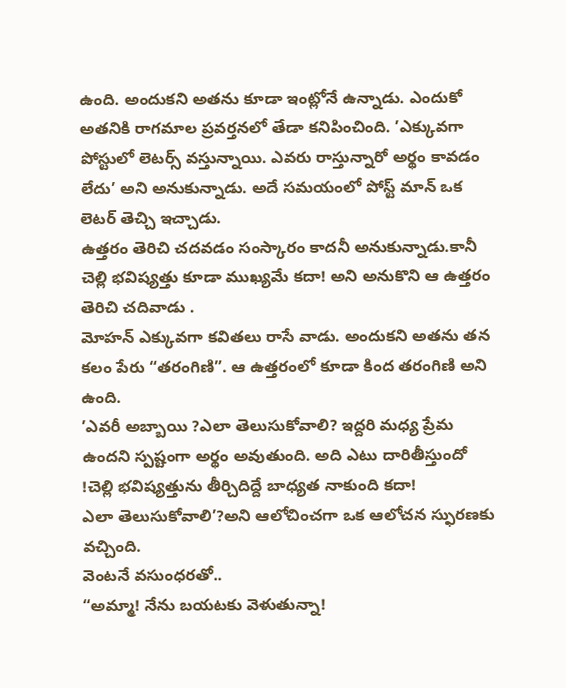ఉంది. అందుకని అతను కూడా ఇంట్లోనే ఉన్నాడు. ఎందుకో అతనికి రాగమాల ప్రవర్తనలో తేడా కనిపించింది. ’ఎక్కువగా పోస్టులో లెటర్స్ వస్తున్నాయి. ఎవరు రాస్తున్నారో అర్థం కావడం లేదు’ అని అనుకున్నాడు. అదే సమయంలో పోస్ట్ మాన్ ఒక లెటర్ తెచ్చి ఇచ్చాడు.
ఉత్తరం తెరిచి చదవడం సంస్కారం కాదనీ అనుకున్నాడు.కానీ చెల్లి భవిష్యత్తు కూడా ముఖ్యమే కదా! అని అనుకొని ఆ ఉత్తరం తెరిచి చదివాడు .
మోహన్ ఎక్కువగా కవితలు రాసే వాడు. అందుకని అతను తన కలం పేరు “తరంగిణి”. ఆ ఉత్తరంలో కూడా కింద తరంగిణి అని ఉంది.
’ఎవరీ అబ్బాయి ?ఎలా తెలుసుకోవాలి? ఇద్దరి మధ్య ప్రేమ ఉందని స్పష్టంగా అర్థం అవుతుంది. అది ఎటు దారితీస్తుందో !చెల్లి భవిష్యత్తును తీర్చిదిద్దే బాధ్యత నాకుంది కదా!
ఎలా తెలుసుకోవాలి’?అని ఆలోచించగా ఒక ఆలోచన స్ఫురణకు వచ్చింది.
వెంటనే వసుంధరతో..
“అమ్మా! నేను బయటకు వెళుతున్నా!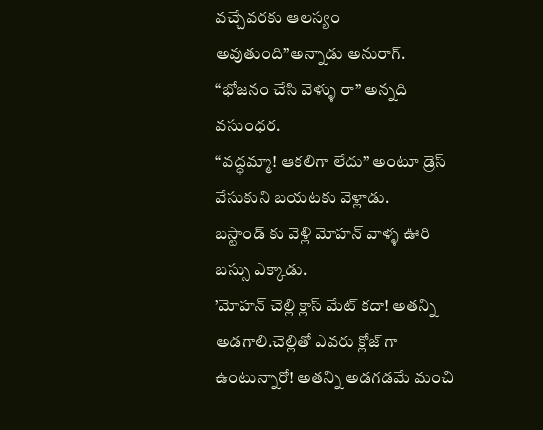వచ్చేవరకు ఆలస్యం అవుతుంది”అన్నాడు అనురాగ్.
“భోజనం చేసి వెళ్ళు రా” అన్నది వసుంధర.
“వద్ధమ్మా! ఆకలిగా లేదు” అంటూ డ్రెస్ వేసుకుని బయటకు వెళ్లాడు.
బస్టాండ్ కు వెళ్లి మోహన్ వాళ్ళ ఊరి బస్సు ఎక్కాడు.
’మోహన్ చెల్లి క్లాస్ మేట్ కదా! అతన్ని అడగాలి.చెల్లితో ఎవరు క్లోజ్ గా ఉంటున్నారో! అతన్ని అడగడమే మంచి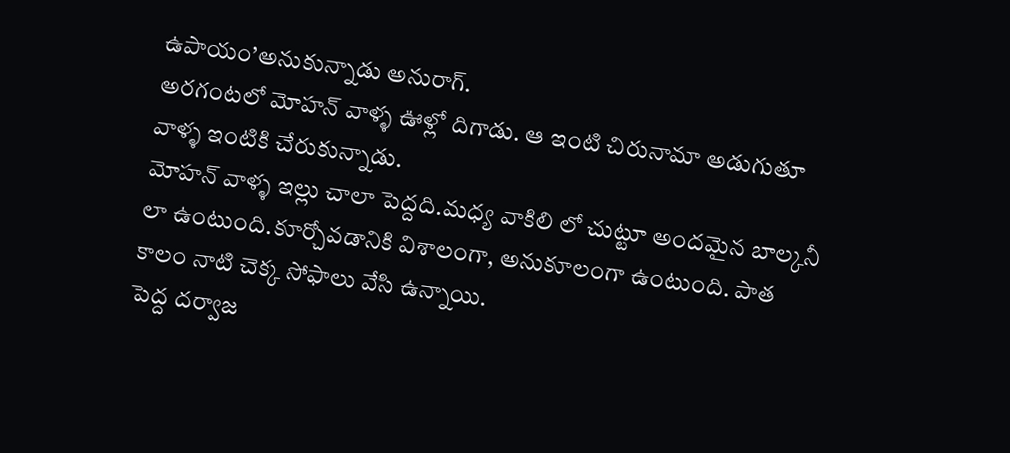ఉపాయం’అనుకున్నాడు అనురాగ్.
అరగంటలో మోహన్ వాళ్ళ ఊళ్లో దిగాడు. ఆ ఇంటి చిరునామా అడుగుతూ వాళ్ళ ఇంటికి చేరుకున్నాడు.
మోహన్ వాళ్ళ ఇల్లు చాలా పెద్దది.మధ్య వాకిలి లో చుట్టూ అందమైన బాల్కనీ లా ఉంటుంది.కూర్చోవడానికి విశాలంగా, అనుకూలంగా ఉంటుంది. పాత కాలం నాటి చెక్క సోఫాలు వేసి ఉన్నాయి.
పెద్ద దర్వాజ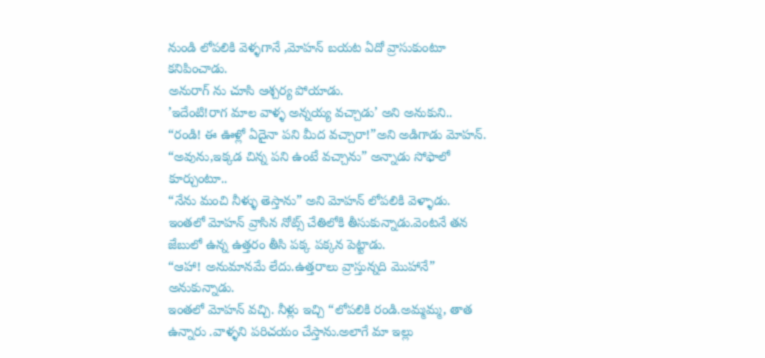నుండి లోపలికి వెళ్ళగానే ,మోహన్ బయట ఏదో వ్రాసుకుంటూ కనిపించాడు.
అనురాగ్ ను చూసి ఆశ్చర్య పోయాడు.
’ఇదేంటి!రాగ మాల వాళ్ళ అన్నయ్య వచ్చాడు’ అని అనుకుని..
“రండి! ఈ ఊళ్లో ఏదైనా పని మీద వచ్చారా!”అని అడిగాడు మోహన్.
“అవును,ఇక్కడ చిన్న పని ఉంటే వచ్చాను” అన్నాడు సోఫాలో కూర్చుంటూ..
“నేను మంచి నీళ్ళు తెస్తాను” అని మోహన్ లోపలికి వెళ్ళాడు.
ఇంతలో మోహన్ వ్రాసిన నోట్స్ చేతిలోకి తీసుకున్నాడు.వెంటనే తన జేబులో ఉన్న ఉత్తరం తీసి పక్క పక్కన పెట్టాడు.
“ఆహా! అనుమానమే లేదు.ఉత్తరాలు వ్రాస్తున్నది మొహానే” అనుకున్నాడు.
ఇంతలో మోహన్ వచ్చి. నీళ్లు ఇచ్చి “లోపలికి రండి.అమ్మమ్మ, తాత ఉన్నారు .వాళ్ళని పరిచయం చేస్తాను.అలాగే మా ఇల్లు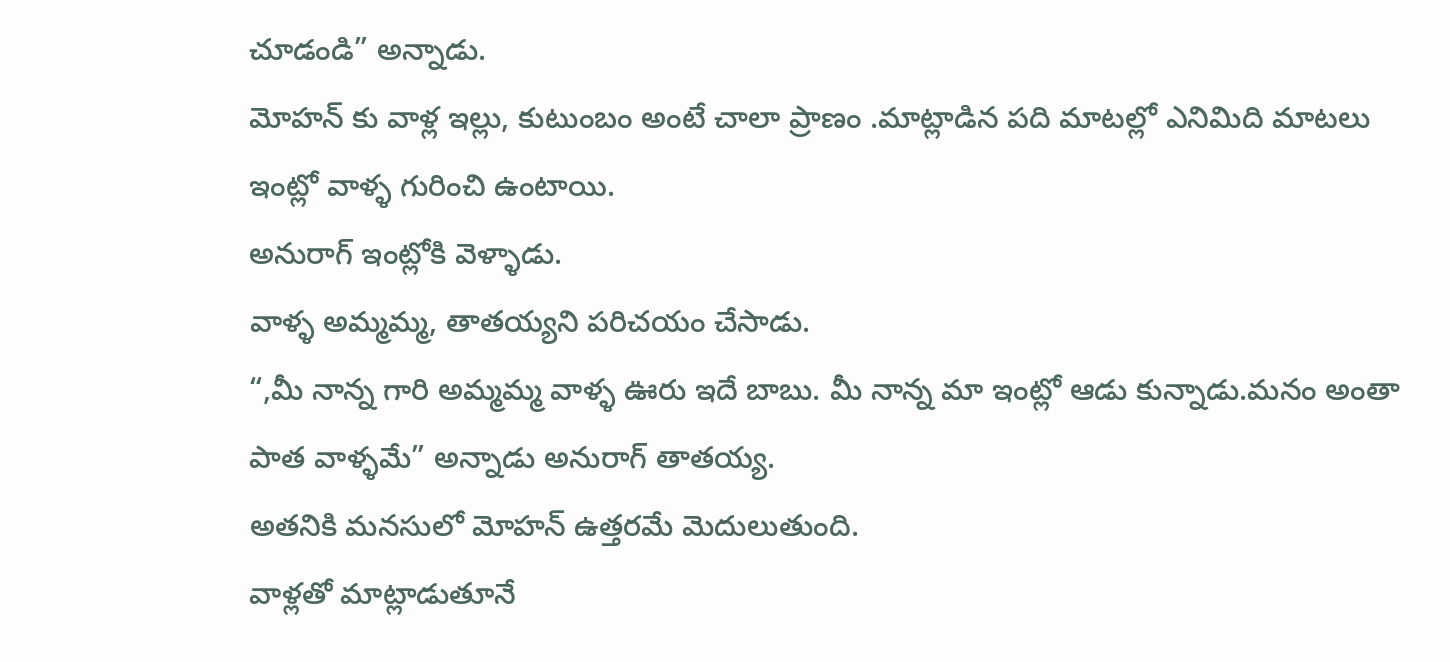చూడండి” అన్నాడు.
మోహన్ కు వాళ్ల ఇల్లు, కుటుంబం అంటే చాలా ప్రాణం .మాట్లాడిన పది మాటల్లో ఎనిమిది మాటలు ఇంట్లో వాళ్ళ గురించి ఉంటాయి.
అనురాగ్ ఇంట్లోకి వెళ్ళాడు.
వాళ్ళ అమ్మమ్మ, తాతయ్యని పరిచయం చేసాడు.
“,మీ నాన్న గారి అమ్మమ్మ వాళ్ళ ఊరు ఇదే బాబు. మీ నాన్న మా ఇంట్లో ఆడు కున్నాడు.మనం అంతా పాత వాళ్ళమే” అన్నాడు అనురాగ్ తాతయ్య.
అతనికి మనసులో మోహన్ ఉత్తరమే మెదులుతుంది.
వాళ్లతో మాట్లాడుతూనే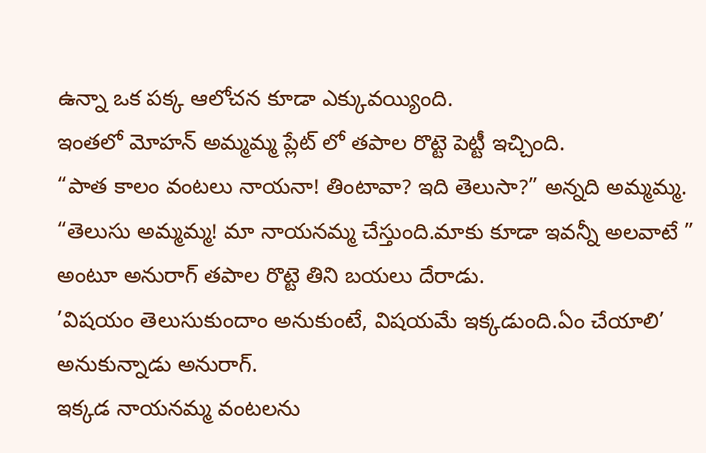ఉన్నా ఒక పక్క ఆలోచన కూడా ఎక్కువయ్యింది.
ఇంతలో మోహన్ అమ్మమ్మ ప్లేట్ లో తపాల రొట్టె పెట్టీ ఇచ్చింది.
“పాత కాలం వంటలు నాయనా! తింటావా? ఇది తెలుసా?” అన్నది అమ్మమ్మ.
“తెలుసు అమ్మమ్మ! మా నాయనమ్మ చేస్తుంది.మాకు కూడా ఇవన్నీ అలవాటే ” అంటూ అనురాగ్ తపాల రొట్టె తిని బయలు దేరాడు.
’విషయం తెలుసుకుందాం అనుకుంటే, విషయమే ఇక్కడుంది.ఏం చేయాలి’ అనుకున్నాడు అనురాగ్.
ఇక్కడ నాయనమ్మ వంటలను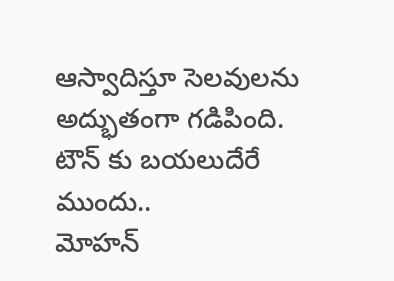ఆస్వాదిస్తూ సెలవులను అద్భుతంగా గడిపింది.
టౌన్ కు బయలుదేరే ముందు..
మోహన్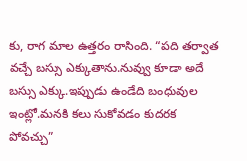కు, రాగ మాల ఉత్తరం రాసింది. “పది తర్వాత వచ్చే బస్సు ఎక్కుతాను.నువ్వు కూడా అదే బస్సు ఎక్కు.ఇప్పుడు ఉండేది బంధువుల ఇంట్లో.మనకి కలు సుకోవడం కుదరక పోవచ్చు”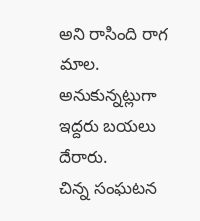అని రాసింది రాగ మాల.
అనుకున్నట్లుగా ఇద్దరు బయలు దేరారు.
చిన్న సంఘటన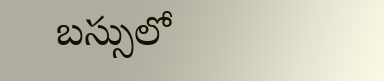బస్సులో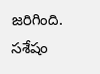జరిగింది.
సశేషం